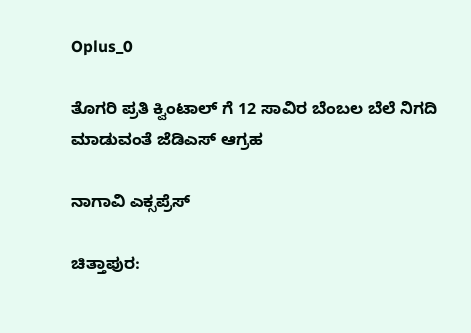Oplus_0

ತೊಗರಿ ಪ್ರತಿ ಕ್ವಿಂಟಾಲ್ ಗೆ 12 ಸಾವಿರ ಬೆಂಬಲ ಬೆಲೆ ನಿಗದಿ ಮಾಡುವಂತೆ ಜೆಡಿಎಸ್ ಆಗ್ರಹ

ನಾಗಾವಿ ಎಕ್ಸಪ್ರೆಸ್

ಚಿತ್ತಾಪುರ: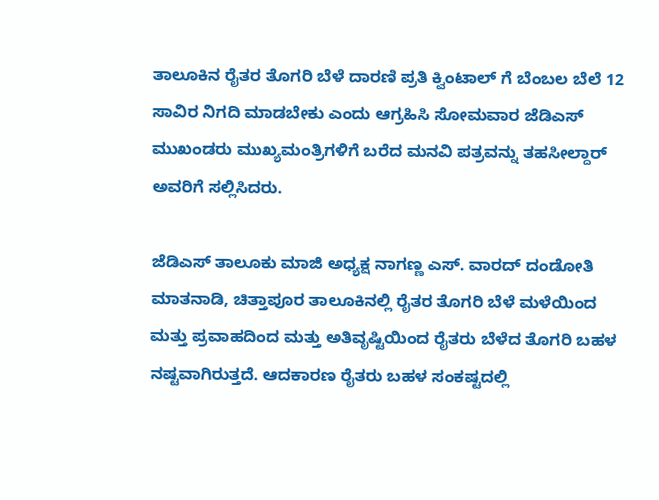ತಾಲೂಕಿನ ರೈತರ ತೊಗರಿ ಬೆಳೆ ದಾರಣಿ ಪ್ರತಿ ಕ್ವಿಂಟಾಲ್ ಗೆ ಬೆಂಬಲ ಬೆಲೆ 12 ಸಾವಿರ ನಿಗದಿ ಮಾಡಬೇಕು ಎಂದು ಆಗ್ರಹಿಸಿ ಸೋಮವಾರ ಜೆಡಿಎಸ್ ಮುಖಂಡರು ಮುಖ್ಯಮಂತ್ರಿಗಳಿಗೆ ಬರೆದ ಮನವಿ ಪತ್ರವನ್ನು ತಹಸೀಲ್ದಾರ್ ಅವರಿಗೆ ಸಲ್ಲಿಸಿದರು.

ಜೆಡಿಎಸ್ ತಾಲೂಕು ಮಾಜಿ ಅಧ್ಯಕ್ಷ ನಾಗಣ್ಣ ಎಸ್. ವಾರದ್ ದಂಡೋತಿ ಮಾತನಾಡಿ, ಚಿತ್ತಾಪೂರ ತಾಲೂಕಿನಲ್ಲಿ ರೈತರ ತೊಗರಿ ಬೆಳೆ ಮಳೆಯಿಂದ ಮತ್ತು ಪ್ರವಾಹದಿಂದ ಮತ್ತು ಅತಿವೃಷ್ಟಿಯಿಂದ ರೈತರು ಬೆಳೆದ ತೊಗರಿ ಬಹಳ ನಷ್ಟವಾಗಿರುತ್ತದೆ. ಆದಕಾರಣ ರೈತರು ಬಹಳ ಸಂಕಷ್ಟದಲ್ಲಿ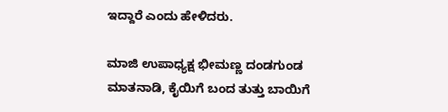ಇದ್ದಾರೆ ಎಂದು ಹೇಳಿದರು.

ಮಾಜಿ ಉಪಾಧ್ಯಕ್ಷ ಭೀಮಣ್ಣ ದಂಡಗುಂಡ ಮಾತನಾಡಿ, ಕೈಯಿಗೆ ಬಂದ ತುತ್ತು ಬಾಯಿಗೆ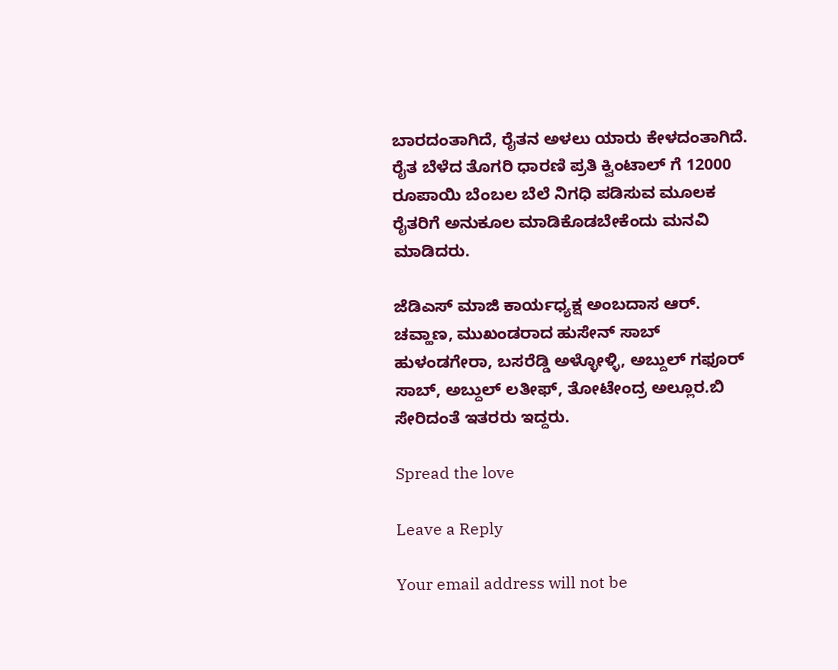ಬಾರದಂತಾಗಿದೆ, ರೈತನ ಅಳಲು ಯಾರು ಕೇಳದಂತಾಗಿದೆ. ರೈತ ಬೆಳೆದ ತೊಗರಿ ಧಾರಣಿ ಪ್ರತಿ ಕ್ವಿಂಟಾಲ್ ಗೆ 12000 ರೂಪಾಯಿ ಬೆಂಬಲ ಬೆಲೆ ನಿಗಧಿ ಪಡಿಸುವ ಮೂಲಕ ರೈತರಿಗೆ ಅನುಕೂಲ ಮಾಡಿಕೊಡಬೇಕೆಂದು ಮನವಿ ಮಾಡಿದರು.

ಜೆಡಿಎಸ್ ಮಾಜಿ ಕಾರ್ಯಧ್ಯಕ್ಷ ಅಂಬದಾಸ ಆರ್. ಚವ್ಹಾಣ, ಮುಖಂಡರಾದ ಹುಸೇನ್ ಸಾಬ್ ಹುಳಂಡಗೇರಾ, ಬಸರೆಡ್ಡಿ ಅಳ್ಳೋಳ್ಳಿ, ಅಬ್ದುಲ್ ಗಫೂರ್ ಸಾಬ್, ಅಬ್ದುಲ್ ಲತೀಫ್, ತೋಟೇಂದ್ರ ಅಲ್ಲೂರ.ಬಿ ಸೇರಿದಂತೆ ಇತರರು ಇದ್ದರು.

Spread the love

Leave a Reply

Your email address will not be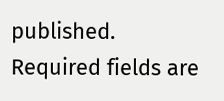published. Required fields are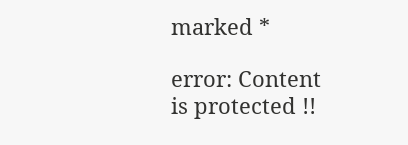marked *

error: Content is protected !!